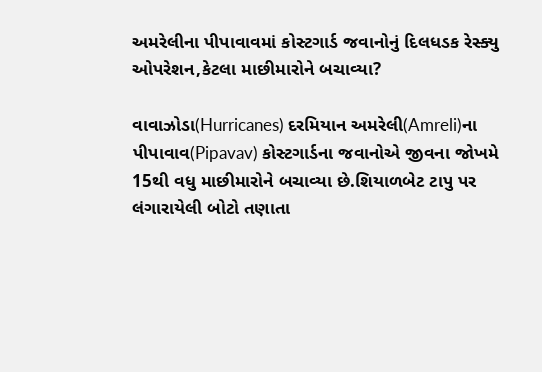અમરેલીના પીપાવાવમાં કોસ્ટગાર્ડ જવાનોનું દિલધડક રેસ્ક્યુ ઓપરેશન,કેટલા માછીમારોને બચાવ્યા?

વાવાઝોડા(Hurricanes) દરમિયાન અમરેલી(Amreli)ના પીપાવાવ(Pipavav) કોસ્ટગાર્ડના જવાનોએ જીવના જોખમે 15થી વધુ માછીમારોને બચાવ્યા છે.શિયાળબેટ ટાપુ પર લંગારાયેલી બોટો તણાતા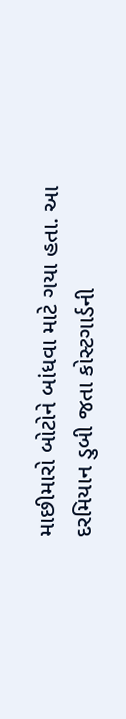માછીમારો બોટોને બાંધવા માટે ગયા હતા. આ દરમિયાન ડુબી જતા કોસ્ટગાર્ડની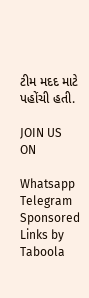ટીમ મદદ માટે પહોંચી હતી.

JOIN US ON

Whatsapp
Telegram
Sponsored Links by Taboola